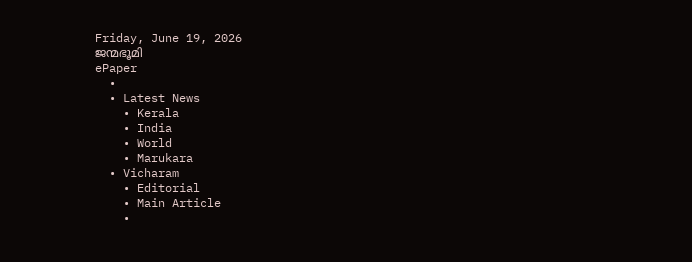Friday, June 19, 2026
ജന്മഭൂമി
ePaper
  •
  • Latest News
    • Kerala
    • India
    • World
    • Marukara
  • Vicharam
    • Editorial
    • Main Article
    •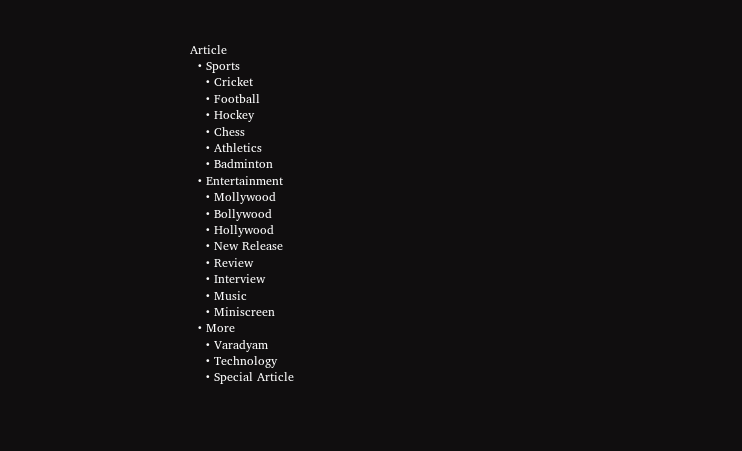Article
  • Sports
    • Cricket
    • Football
    • Hockey
    • Chess
    • Athletics
    • Badminton
  • Entertainment
    • Mollywood
    • Bollywood
    • Hollywood
    • New Release
    • Review
    • Interview
    • Music
    • Miniscreen
  • More
    • Varadyam
    • Technology
    • Special Article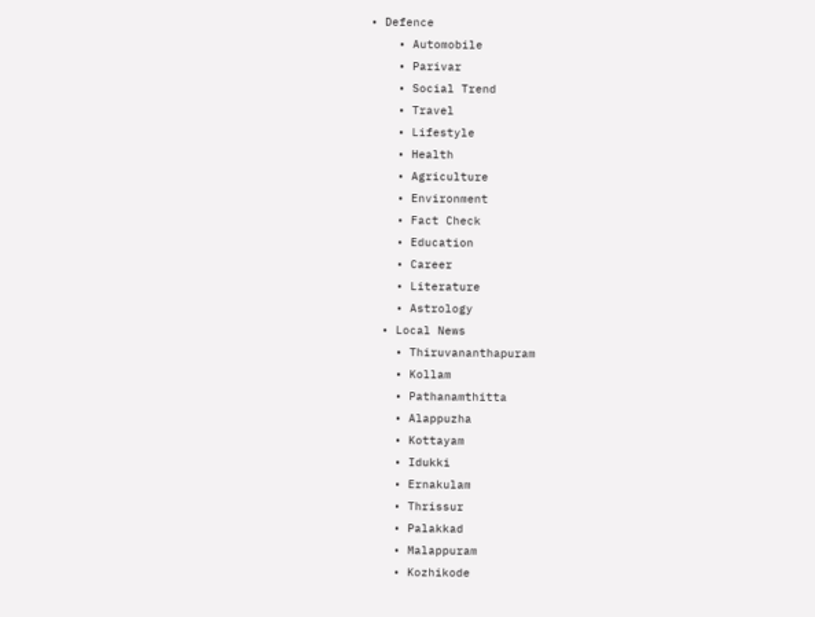• Defence
    • Automobile
    • Parivar
    • Social Trend
    • Travel
    • Lifestyle
    • Health
    • Agriculture
    • Environment
    • Fact Check
    • Education
    • Career
    • Literature
    • Astrology
  • Local News
    • Thiruvananthapuram
    • Kollam
    • Pathanamthitta
    • Alappuzha
    • Kottayam
    • Idukki
    • Ernakulam
    • Thrissur
    • Palakkad
    • Malappuram
    • Kozhikode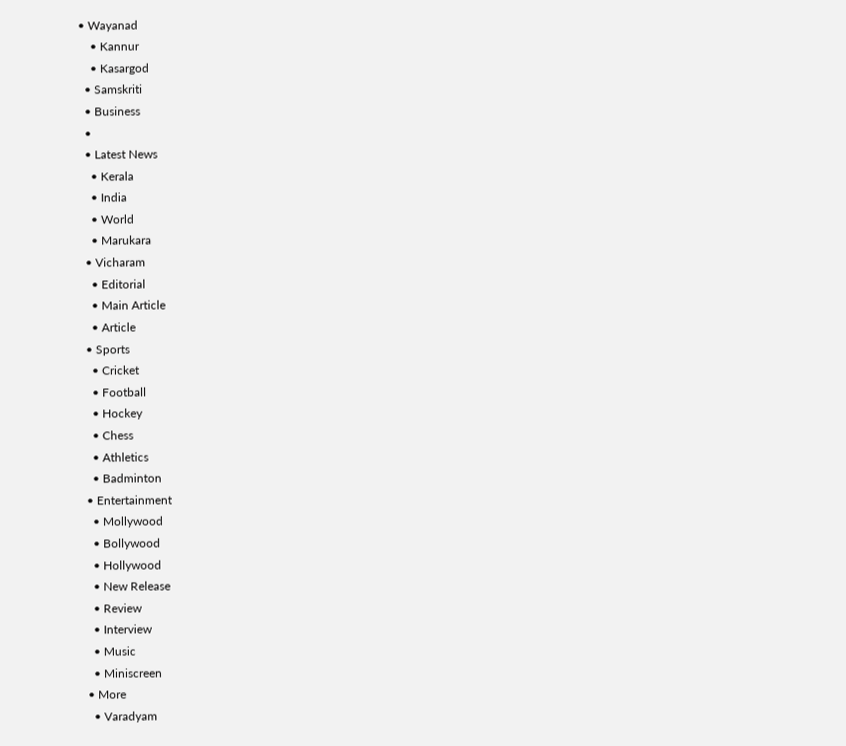• Wayanad
    • Kannur
    • Kasargod
  • Samskriti
  • Business
  •
  • Latest News
    • Kerala
    • India
    • World
    • Marukara
  • Vicharam
    • Editorial
    • Main Article
    • Article
  • Sports
    • Cricket
    • Football
    • Hockey
    • Chess
    • Athletics
    • Badminton
  • Entertainment
    • Mollywood
    • Bollywood
    • Hollywood
    • New Release
    • Review
    • Interview
    • Music
    • Miniscreen
  • More
    • Varadyam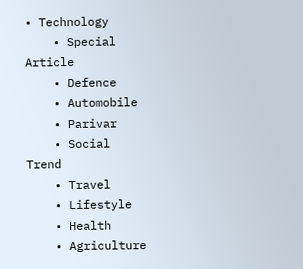• Technology
    • Special Article
    • Defence
    • Automobile
    • Parivar
    • Social Trend
    • Travel
    • Lifestyle
    • Health
    • Agriculture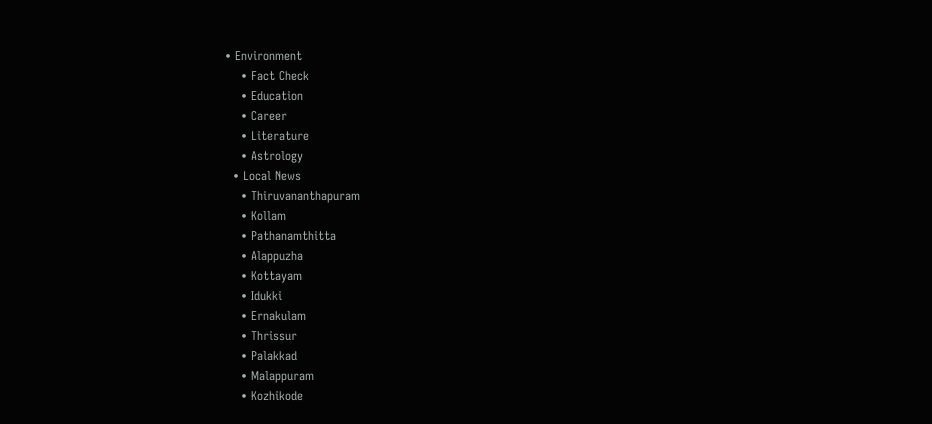• Environment
    • Fact Check
    • Education
    • Career
    • Literature
    • Astrology
  • Local News
    • Thiruvananthapuram
    • Kollam
    • Pathanamthitta
    • Alappuzha
    • Kottayam
    • Idukki
    • Ernakulam
    • Thrissur
    • Palakkad
    • Malappuram
    • Kozhikode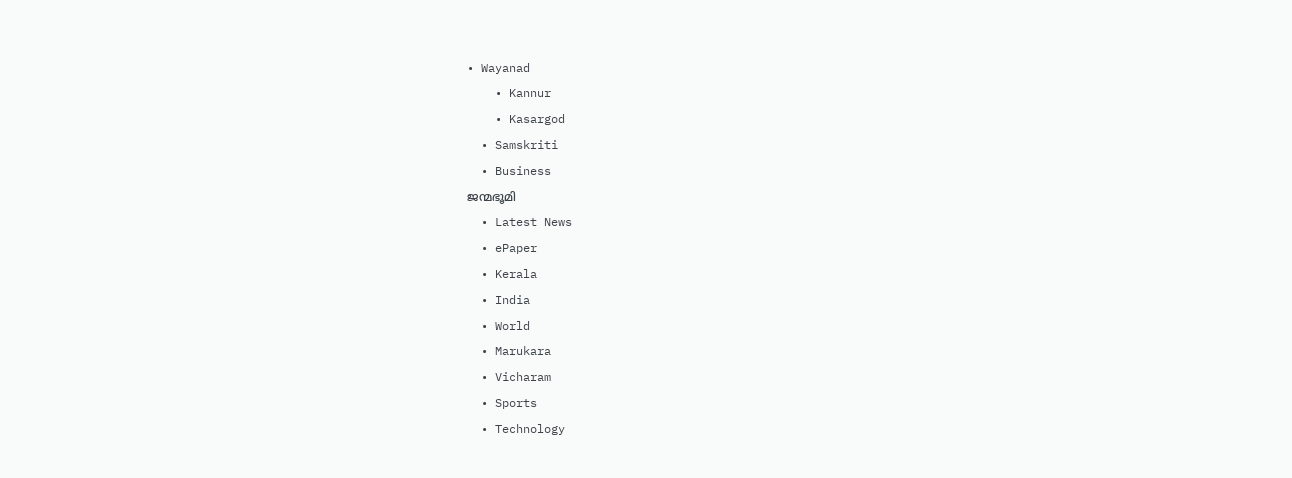• Wayanad
    • Kannur
    • Kasargod
  • Samskriti
  • Business
ജന്മഭൂമി
  • Latest News
  • ePaper
  • Kerala
  • India
  • World
  • Marukara
  • Vicharam
  • Sports
  • Technology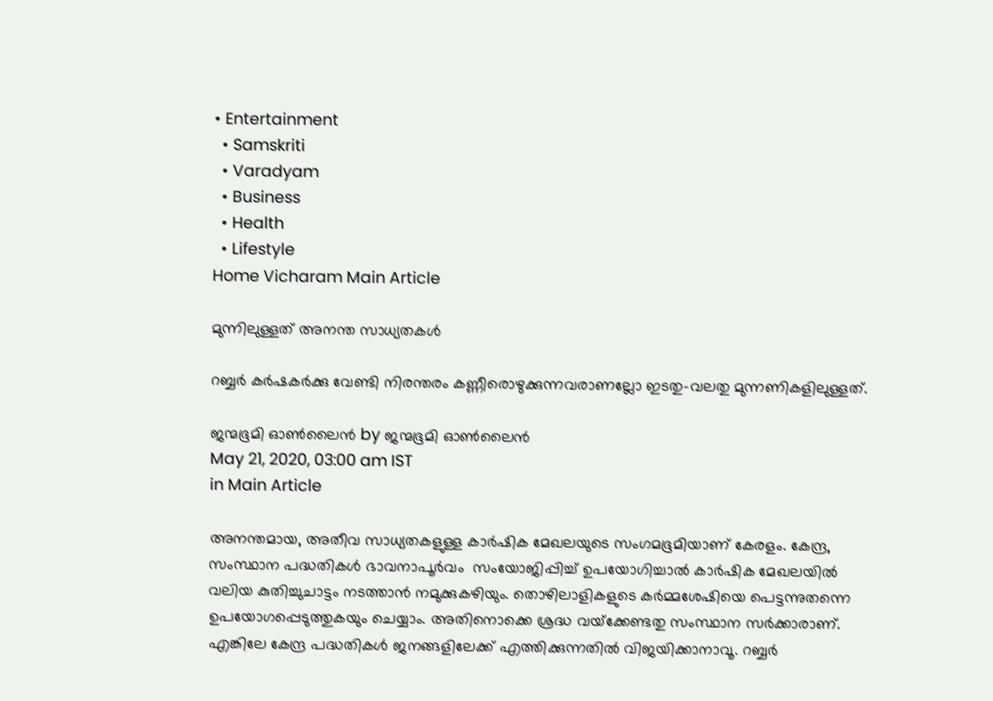• Entertainment
  • Samskriti
  • Varadyam
  • Business
  • Health
  • Lifestyle
Home Vicharam Main Article

മുന്നിലുള്ളത് അനന്ത സാധ്യതകള്‍

റബ്ബര്‍ കര്‍ഷകര്‍ക്കു വേണ്ടി നിരന്തരം കണ്ണീരൊഴുക്കുന്നവരാണല്ലോ ഇടതു-വലതു മുന്നണികളിലുള്ളത്.

ജന്മഭൂമി ഓണ്‍ലൈന്‍ by ജന്മഭൂമി ഓണ്‍ലൈന്‍
May 21, 2020, 03:00 am IST
in Main Article

അനന്തമായ, അതീവ സാധ്യതകളുള്ള കാര്‍ഷിക മേഖലയുടെ സംഗമഭൂമിയാണ് കേരളം. കേന്ദ്ര, സംസ്ഥാന പദ്ധതികള്‍ ഭാവനാപൂര്‍വം  സംയോജിപ്പിച്ച് ഉപയോഗിച്ചാല്‍ കാര്‍ഷിക മേഖലയില്‍ വലിയ കുതിച്ചുചാട്ടം നടത്താന്‍ നമുക്കുകഴിയും. തൊഴിലാളികളുടെ കര്‍മ്മശേഷിയെ പെട്ടന്നുതന്നെ ഉപയോഗപ്പെടുത്തുകയും ചെയ്യാം. അതിനൊക്കെ ശ്രദ്ധ വയ്‌ക്കേണ്ടതു സംസ്ഥാന സര്‍ക്കാരാണ്. എങ്കിലേ കേന്ദ്ര പദ്ധതികള്‍ ജനങ്ങളിലേക്ക് എത്തിക്കുന്നതില്‍ വിജയിക്കാനാവൂ. റബ്ബര്‍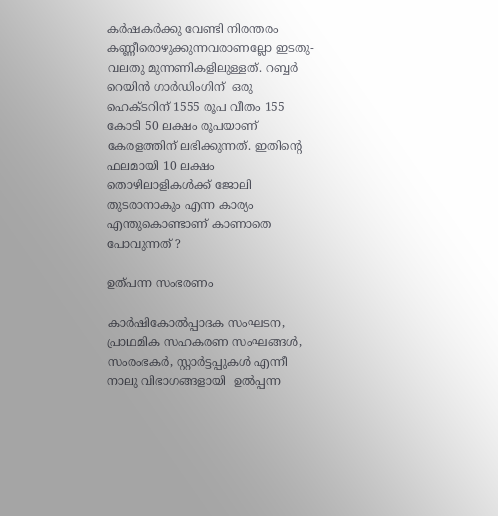കര്‍ഷകര്‍ക്കു വേണ്ടി നിരന്തരം കണ്ണീരൊഴുക്കുന്നവരാണല്ലോ ഇടതു-വലതു മുന്നണികളിലുള്ളത്. റബ്ബര്‍ റെയിന്‍ ഗാര്‍ഡിംഗിന്  ഒരു ഹെക്ടറിന് 1555 രൂപ വീതം 155 കോടി 50 ലക്ഷം രൂപയാണ് കേരളത്തിന് ലഭിക്കുന്നത്. ഇതിന്റെ ഫലമായി 10 ലക്ഷം തൊഴിലാളികള്‍ക്ക് ജോലി തുടരാനാകും എന്ന കാര്യം എന്തുകൊണ്ടാണ് കാണാതെ പോവുന്നത് ?

ഉത്പന്ന സംഭരണം

കാര്‍ഷികോല്‍പ്പാദക സംഘടന,  പ്രാഥമിക സഹകരണ സംഘങ്ങള്‍, സംരംഭകര്‍, സ്റ്റാര്‍ട്ടപ്പുകള്‍ എന്നീ നാലു വിഭാഗങ്ങളായി  ഉല്‍പ്പന്ന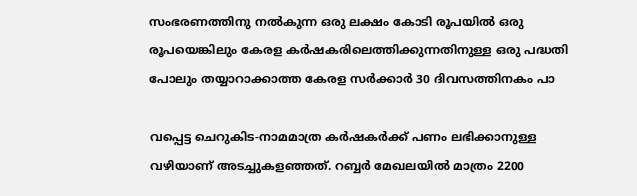സംഭരണത്തിനു നല്‍കുന്ന ഒരു ലക്ഷം കോടി രൂപയില്‍ ഒരു രൂപയെങ്കിലും കേരള കര്‍ഷകരിലെത്തിക്കുന്നതിനുള്ള ഒരു പദ്ധതി പോലും തയ്യാറാക്കാത്ത കേരള സര്‍ക്കാര്‍ 30 ദിവസത്തിനകം പാ

വപ്പെട്ട ചെറുകിട-നാമമാത്ര കര്‍ഷകര്‍ക്ക് പണം ലഭിക്കാനുള്ള വഴിയാണ് അടച്ചുകളഞ്ഞത്. റബ്ബര്‍ മേഖലയില്‍ മാത്രം 2200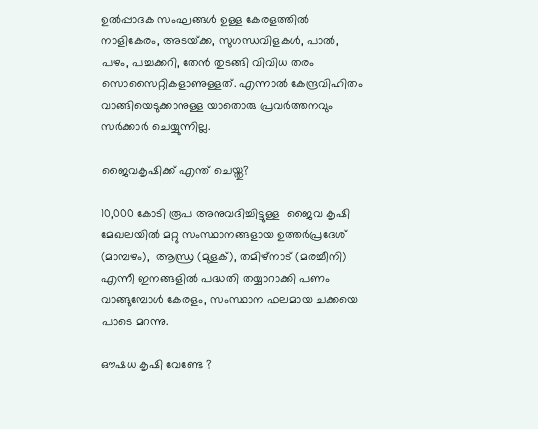ഉല്‍പ്പാദക സംഘങ്ങള്‍ ഉള്ള കേരളത്തില്‍ നാളികേരം, അടയ്‌ക്ക, സുഗന്ധവിളകള്‍, പാല്‍, പഴം, പച്ചക്കറി, തേന്‍ തുടങ്ങി വിവിധ തരം സൊസൈറ്റികളാണുള്ളത്. എന്നാല്‍ കേന്ദ്രവിഹിതം വാങ്ങിയെടുക്കാനുള്ള യാതൊരു പ്രവര്‍ത്തനവും സര്‍ക്കാര്‍ ചെയ്യുന്നില്ല.

ജൈവകൃഷിക്ക് എന്ത് ചെയ്തു?

10,000 കോടി രൂപ അനുവദിച്ചിട്ടുള്ള  ജൈവ കൃഷി മേഖലയില്‍ മറ്റു സംസ്ഥാനങ്ങളായ ഉത്തര്‍പ്രദേശ് (മാമ്പഴം),  ആന്ധ്ര (മുളക്), തമിഴ്നാട് (മരച്ചീനി) എന്നീ ഇനങ്ങളില്‍ പദ്ധതി തയ്യാറാക്കി പണം വാങ്ങുമ്പോള്‍ കേരളം, സംസ്ഥാന ഫലമായ ചക്കയെ പാടെ മറന്നു.

ഔഷധ കൃഷി വേണ്ടേ ?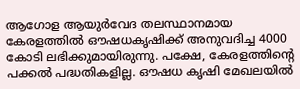ആഗോള ആയുര്‍വേദ തലസ്ഥാനമായ കേരളത്തില്‍ ഔഷധകൃഷിക്ക് അനുവദിച്ച 4000 കോടി ലഭിക്കുമായിരുന്നു. പക്ഷേ, കേരളത്തിന്റെ പക്കല്‍ പദ്ധതികളില്ല. ഔഷധ കൃഷി മേഖലയില്‍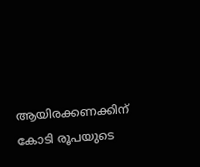ആയിരക്കണക്കിന് കോടി രൂപയുടെ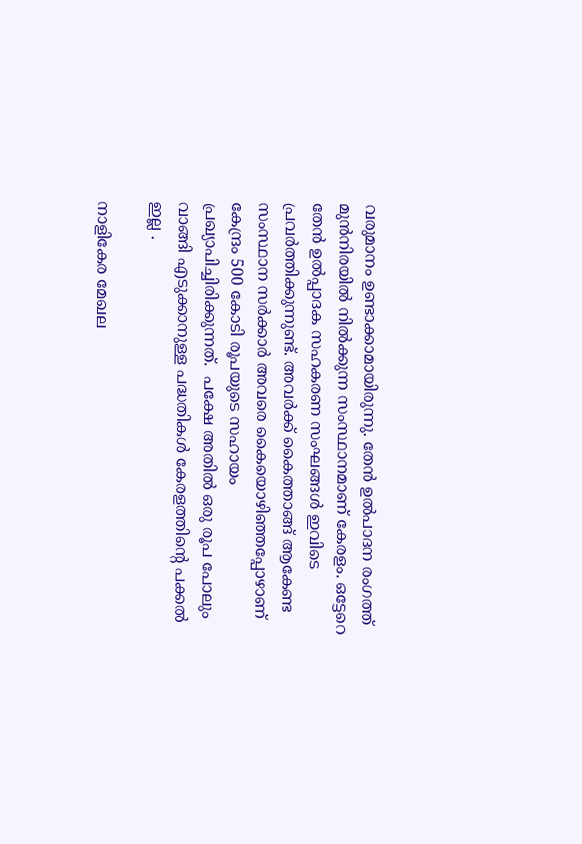വരുമാനം ഉണ്ടാക്കാമായിരുന്നു. തേന്‍ ഉല്‍പാദന രംഗത്ത്  മുന്‍നിരയില്‍ നില്‍ക്കുന്ന സംസ്ഥാനമാണ് കേരളം. ഒട്ടേറെ തേന്‍ ഉല്‍പ്പാദക സഹകരണ സംഘങ്ങള്‍ ഇവിടെ പ്രവര്‍ത്തിക്കുന്നുണ്ട്. അവര്‍ക്ക് കൈത്താങ്ങ് ആകേണ്ട സംസ്ഥാന സര്‍ക്കാര്‍ അവരെ കൈയൊഴിഞ്ഞപ്പോഴാണ്  കേന്ദ്രം 500 കോടി രൂപയുടെ സഹായം പ്രഖ്യാപിച്ചിരിക്കുന്നത്.  പക്ഷേ അതില്‍ ഒരു രൂപ പോലും വാങ്ങി എടുക്കാനുള്ള പദ്ധതികള്‍ കേരളത്തിന്റെ പക്കല്‍ ഇല്ല .

നാളികേര മേഖല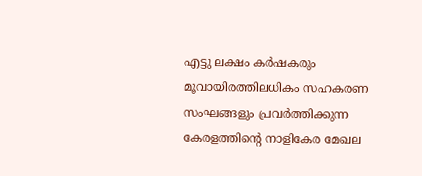എട്ടു ലക്ഷം കര്‍ഷകരും മൂവായിരത്തിലധികം സഹകരണ സംഘങ്ങളും പ്രവര്‍ത്തിക്കുന്ന കേരളത്തിന്റെ നാളികേര മേഖല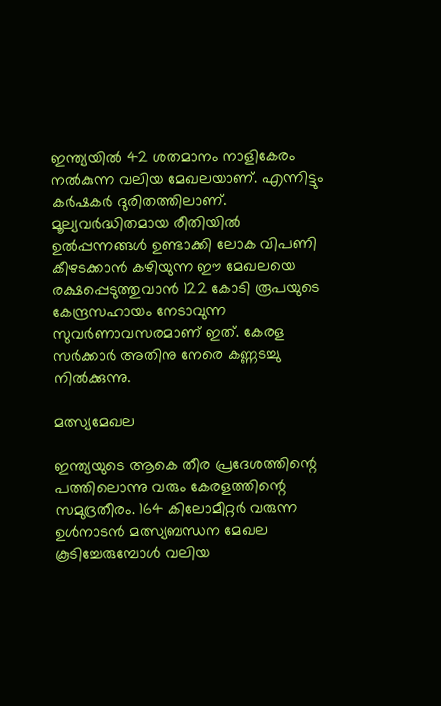ഇന്ത്യയില്‍ 42 ശതമാനം നാളികേരം നല്‍കുന്ന വലിയ മേഖലയാണ്. എന്നിട്ടും കര്‍ഷകര്‍ ദുരിതത്തിലാണ്. മൂല്യവര്‍ദ്ധിതമായ രീതിയില്‍ ഉല്‍പ്പന്നങ്ങള്‍ ഉണ്ടാക്കി ലോക വിപണി കീഴടക്കാന്‍ കഴിയുന്ന ഈ മേഖലയെ രക്ഷപ്പെടുത്തുവാന്‍ 122 കോടി രൂപയുടെ കേന്ദ്രസഹായം നേടാവുന്ന സുവര്‍ണാവസരമാണ് ഇത്. കേരള സര്‍ക്കാര്‍ അതിനു നേരെ കണ്ണടച്ചു നില്‍ക്കുന്നു.

മത്സ്യമേഖല

ഇന്ത്യയുടെ ആകെ തീര പ്രദേശത്തിന്റെ പത്തിലൊന്നു വരും കേരളത്തിന്റെ സമുദ്രതീരം. 164 കിലോമീറ്റര്‍ വരുന്ന ഉള്‍നാടന്‍ മത്സ്യബന്ധന മേഖല കൂടിച്ചേരുമ്പോള്‍ വലിയ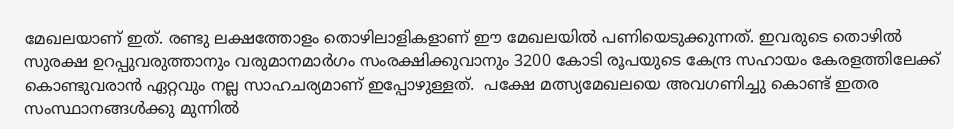മേഖലയാണ് ഇത്. രണ്ടു ലക്ഷത്തോളം തൊഴിലാളികളാണ് ഈ മേഖലയില്‍ പണിയെടുക്കുന്നത്. ഇവരുടെ തൊഴില്‍ സുരക്ഷ ഉറപ്പുവരുത്താനും വരുമാനമാര്‍ഗം സംരക്ഷിക്കുവാനും 3200 കോടി രൂപയുടെ കേന്ദ്ര സഹായം കേരളത്തിലേക്ക് കൊണ്ടുവരാന്‍ ഏറ്റവും നല്ല സാഹചര്യമാണ് ഇപ്പോഴുള്ളത്.  പക്ഷേ മത്സ്യമേഖലയെ അവഗണിച്ചു കൊണ്ട് ഇതര സംസ്ഥാനങ്ങള്‍ക്കു മുന്നില്‍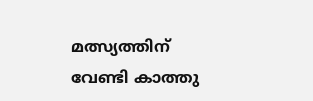മത്സ്യത്തിന് വേണ്ടി കാത്തു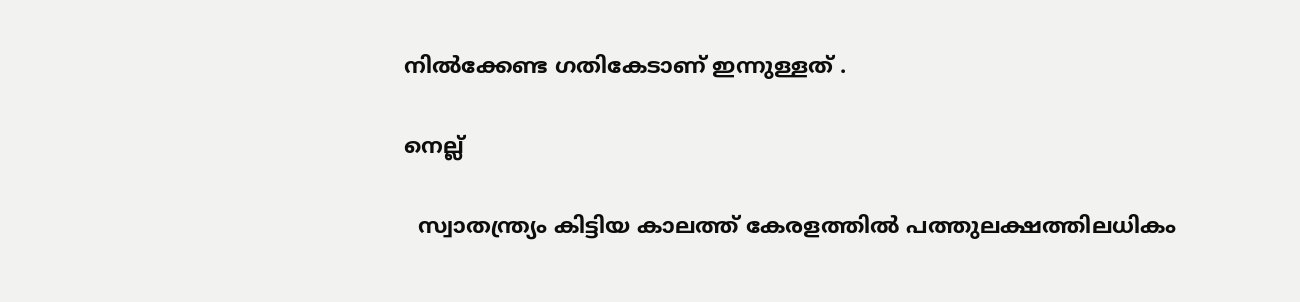നില്‍ക്കേണ്ട ഗതികേടാണ് ഇന്നുള്ളത് .

നെല്ല്

  സ്വാതന്ത്ര്യം കിട്ടിയ കാലത്ത് കേരളത്തില്‍ പത്തുലക്ഷത്തിലധികം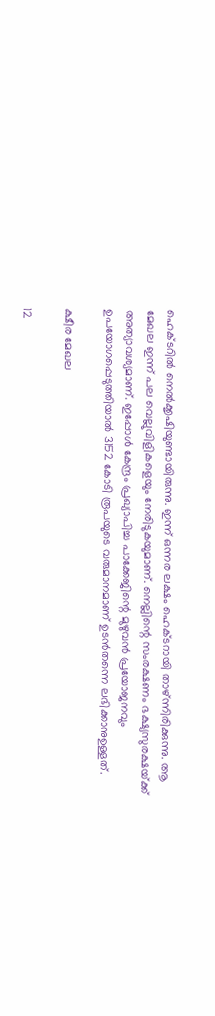ഹെക്ടറില്‍ നെല്‍ക്കൃഷിയുണ്ടായിരുന്നു. ഇന്ന് ഒന്നര ലക്ഷം ഹെക്ടറായി താഴ്ന്നിരിക്കുന്നു. ആ മേഖല ഇന്ന് പല വെല്ലുവിളികളെയും നേരിടുകയുമാണ്. നെല്ലിന്റെ സംരക്ഷണം ഭക്ഷ്യസുരക്ഷയ്‌ക്ക് അത്യാവശ്യമാണ്. ഇപ്പോള്‍ കേന്ദ്രം പ്രഖ്യാപിച്ച പാക്കേജിന്റെ മുഴുവന്‍ പ്രയോജനവും ഉപയോഗപ്പെടുത്തിയാല്‍ 3152 കോടി രൂപയുടെ വരുമാനമാണ് ഉടന്‍തന്നെ ലഭിക്കാനുഉള്ളത്.

ക്ഷീര മേഖല

12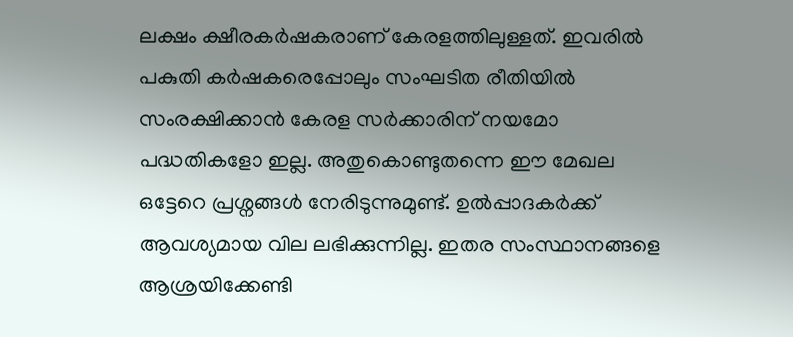ലക്ഷം ക്ഷീരകര്‍ഷകരാണ് കേരളത്തിലുള്ളത്. ഇവരില്‍ പകുതി കര്‍ഷകരെപ്പോലും സംഘടിത രീതിയില്‍ സംരക്ഷിക്കാന്‍ കേരള സര്‍ക്കാരിന് നയമോ പദ്ധതികളോ ഇല്ല. അതുകൊണ്ടുതന്നെ ഈ മേഖല ഒട്ടേറെ പ്രശ്നങ്ങള്‍ നേരിടുന്നുമുണ്ട്. ഉല്‍പ്പാദകര്‍ക്ക് ആവശ്യമായ വില ലഭിക്കുന്നില്ല. ഇതര സംസ്ഥാനങ്ങളെ ആശ്രയിക്കേണ്ടി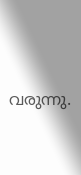വരുന്നു.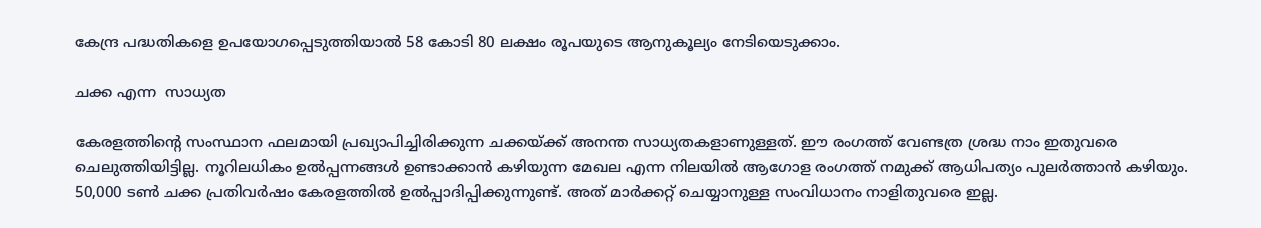കേന്ദ്ര പദ്ധതികളെ ഉപയോഗപ്പെടുത്തിയാല്‍ 58 കോടി 80 ലക്ഷം രൂപയുടെ ആനുകൂല്യം നേടിയെടുക്കാം.

ചക്ക എന്ന  സാധ്യത

കേരളത്തിന്റെ സംസ്ഥാന ഫലമായി പ്രഖ്യാപിച്ചിരിക്കുന്ന ചക്കയ്‌ക്ക് അനന്ത സാധ്യതകളാണുള്ളത്. ഈ രംഗത്ത് വേണ്ടത്ര ശ്രദ്ധ നാം ഇതുവരെ ചെലുത്തിയിട്ടില്ല. നൂറിലധികം ഉല്‍പ്പന്നങ്ങള്‍ ഉണ്ടാക്കാന്‍ കഴിയുന്ന മേഖല എന്ന നിലയില്‍ ആഗോള രംഗത്ത് നമുക്ക് ആധിപത്യം പുലര്‍ത്താന്‍ കഴിയും. 50,000 ടണ്‍ ചക്ക പ്രതിവര്‍ഷം കേരളത്തില്‍ ഉല്‍പ്പാദിപ്പിക്കുന്നുണ്ട്. അത് മാര്‍ക്കറ്റ് ചെയ്യാനുള്ള സംവിധാനം നാളിതുവരെ ഇല്ല.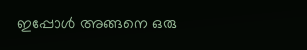ഇപ്പോള്‍ അങ്ങനെ ഒരു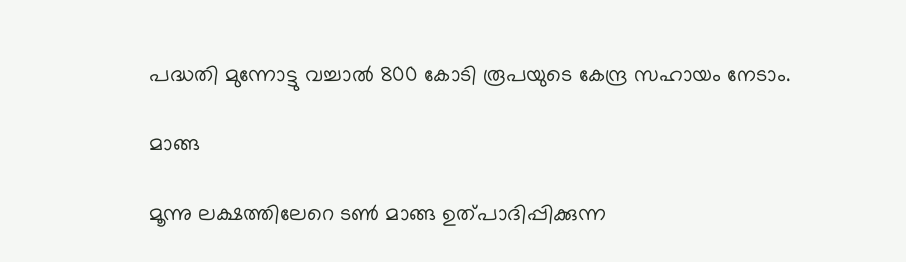പദ്ധതി മുന്നോട്ടു വച്ചാല്‍ 800 കോടി രൂപയുടെ കേന്ദ്ര സഹായം നേടാം.

മാങ്ങ

മൂന്നു ലക്ഷത്തിലേറെ ടണ്‍ മാങ്ങ ഉത്പാദിപ്പിക്കുന്ന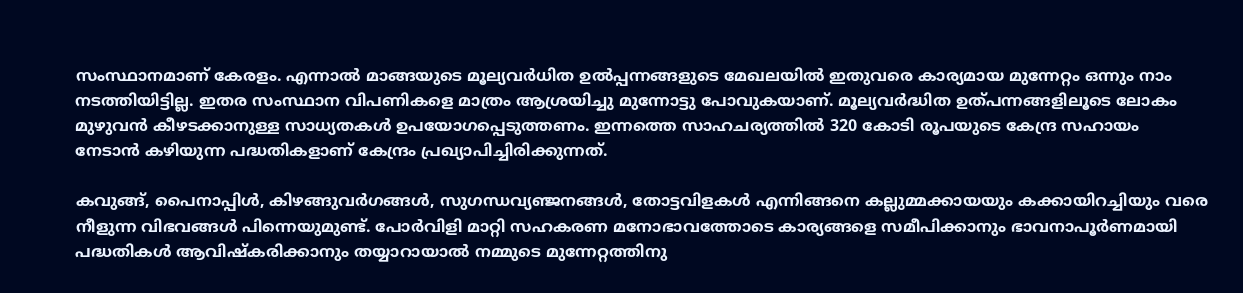സംസ്ഥാനമാണ് കേരളം. എന്നാല്‍ മാങ്ങയുടെ മൂല്യവര്‍ധിത ഉല്‍പ്പന്നങ്ങളുടെ മേഖലയില്‍ ഇതുവരെ കാര്യമായ മുന്നേറ്റം ഒന്നും നാം നടത്തിയിട്ടില്ല. ഇതര സംസ്ഥാന വിപണികളെ മാത്രം ആശ്രയിച്ചു മുന്നോട്ടു പോവുകയാണ്. മൂല്യവര്‍ദ്ധിത ഉത്പന്നങ്ങളിലൂടെ ലോകം മുഴുവന്‍ കീഴടക്കാനുള്ള സാധ്യതകള്‍ ഉപയോഗപ്പെടുത്തണം. ഇന്നത്തെ സാഹചര്യത്തില്‍ 320 കോടി രൂപയുടെ കേന്ദ്ര സഹായം നേടാന്‍ കഴിയുന്ന പദ്ധതികളാണ് കേന്ദ്രം പ്രഖ്യാപിച്ചിരിക്കുന്നത്.

കവുങ്ങ്, പൈനാപ്പിള്‍, കിഴങ്ങുവര്‍ഗങ്ങള്‍, സുഗന്ധവ്യഞ്ജനങ്ങള്‍, തോട്ടവിളകള്‍ എന്നിങ്ങനെ കല്ലുമ്മക്കായയും കക്കായിറച്ചിയും വരെ നീളുന്ന വിഭവങ്ങള്‍ പിന്നെയുമുണ്ട്. പോര്‍വിളി മാറ്റി സഹകരണ മനോഭാവത്തോടെ കാര്യങ്ങളെ സമീപിക്കാനും ഭാവനാപൂര്‍ണമായി പദ്ധതികള്‍ ആവിഷ്‌കരിക്കാനും തയ്യാറായാല്‍ നമ്മുടെ മുന്നേറ്റത്തിനു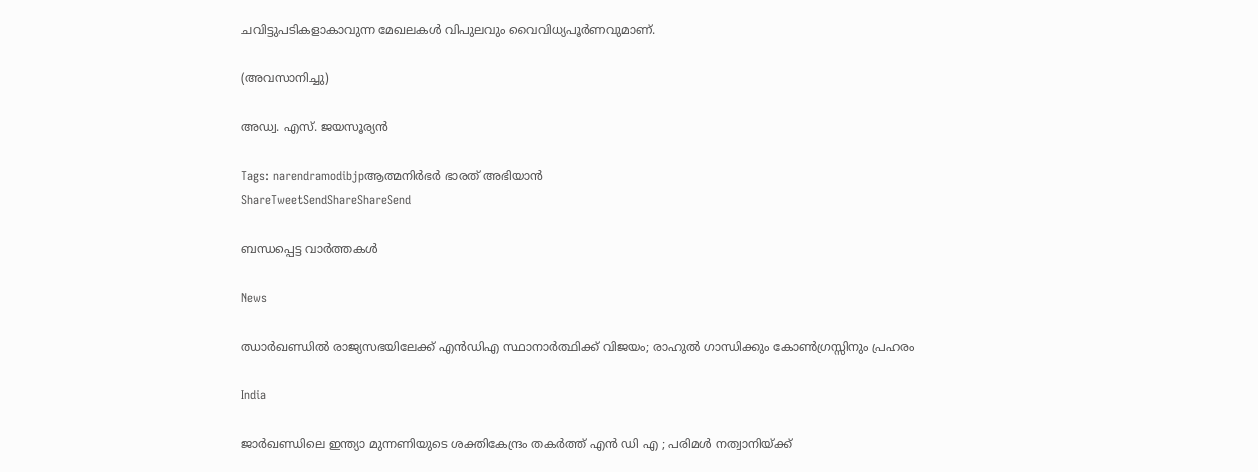ചവിട്ടുപടികളാകാവുന്ന മേഖലകള്‍ വിപുലവും വൈവിധ്യപൂര്‍ണവുമാണ്.

(അവസാനിച്ചു)

അഡ്വ. എസ്. ജയസൂര്യന്‍

Tags: narendramodibjpആത്മനിര്‍ഭര്‍ ഭാരത് അഭിയാന്‍
ShareTweetSendShareShareSend

ബന്ധപ്പെട്ട വാര്‍ത്തകള്‍

News

ഝാർഖണ്ഡിൽ രാജ്യസഭയിലേക്ക് എൻഡിഎ സ്ഥാനാർത്ഥിക്ക് വിജയം; രാഹുൽ ഗാന്ധിക്കും കോൺഗ്രസ്സിനും പ്രഹരം

India

ജാർഖണ്ഡിലെ ഇന്ത്യാ മുന്നണിയുടെ ശക്തികേന്ദ്രം തകർത്ത് എൻ ഡി എ ; പരിമൾ നത്വാനിയ്‌ക്ക്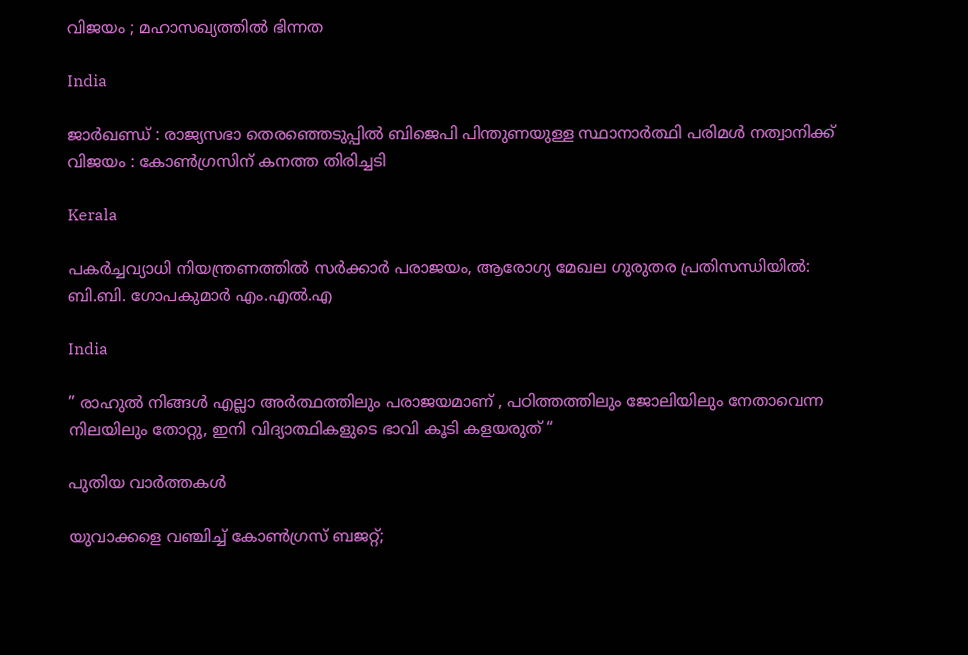വിജയം ; മഹാസഖ്യത്തിൽ ഭിന്നത

India

ജാർഖണ്ഡ് : രാജ്യസഭാ തെരഞ്ഞെടുപ്പിൽ ബിജെപി പിന്തുണയുള്ള സ്ഥാനാർത്ഥി പരിമൾ നത്വാനിക്ക് വിജയം : കോൺഗ്രസിന് കനത്ത തിരിച്ചടി

Kerala

പകര്‍ച്ചവ്യാധി നിയന്ത്രണത്തില്‍ സര്‍ക്കാര്‍ പരാജയം, ആരോഗ്യ മേഖല ഗുരുതര പ്രതിസന്ധിയില്‍: ബി.ബി. ഗോപകുമാര്‍ എം.എല്‍.എ

India

” രാഹുൽ നിങ്ങൾ എല്ലാ അർത്ഥത്തിലും പരാജയമാണ് , പഠിത്തത്തിലും ജോലിയിലും നേതാവെന്ന നിലയിലും തോറ്റു, ഇനി വിദ്യാത്ഥികളുടെ ഭാവി കൂടി കളയരുത് “

പുതിയ വാര്‍ത്തകള്‍

യുവാക്കളെ വഞ്ചിച്ച് കോൺഗ്രസ് ബജറ്റ്;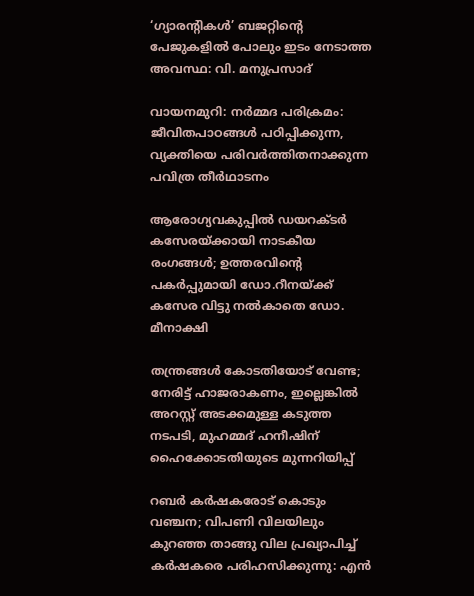‘ഗ്യാരന്റികൾ’ ബജറ്റിന്റെ പേജുകളിൽ പോലും ഇടം നേടാത്ത അവസ്ഥ: വി. മനുപ്രസാദ്

വായനമുറി: നർമ്മദ പരിക്രമം: ജീവിതപാഠങ്ങൾ പഠിപ്പിക്കുന്ന, വ്യക്തിയെ പരിവർത്തിതനാക്കുന്ന പവിത്ര തീർഥാടനം

ആരോഗ്യവകുപ്പിൽ ഡയറക്ടർ കസേരയ്‌ക്കായി നാടകീയ രംഗങ്ങൾ; ഉത്തരവിന്റെ പകര്‍പ്പുമായി ഡോ.റീനയ്‌ക്ക് കസേര വിട്ടു നൽകാതെ ഡോ. മീനാക്ഷി

തന്ത്രങ്ങൾ കോടതിയോട് വേണ്ട; നേരിട്ട് ഹാജരാകണം, ഇല്ലെങ്കിൽ അറസ്റ്റ് അടക്കമുള്ള കടുത്ത നടപടി, മുഹമ്മദ് ഹനീഷിന് ഹൈക്കോടതിയുടെ മുന്നറിയിപ്പ്

റബർ കർഷകരോട് കൊടും വഞ്ചന; വിപണി വിലയിലും കുറഞ്ഞ താങ്ങു വില പ്രഖ്യാപിച്ച് കർഷകരെ പരിഹസിക്കുന്നു: എൻ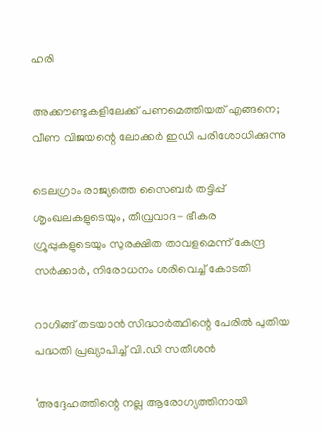ഹരി

അക്കൗണ്ടുകളിലേക്ക് പണമെത്തിയത് എങ്ങനെ; വീണ വിജയന്റെ ലോക്കർ ഇഡി പരിശോധിക്കുന്നു

ടെലഗ്രാം രാജ്യത്തെ സൈബർ തട്ടിപ്പ് ശൃംഖലകളുടെയും, തീവ്രവാദ- ഭീകര ഗ്രൂപ്പുകളുടെയും സുരക്ഷിത താവളമെന്ന് കേന്ദ്ര സർക്കാർ, നിരോധനം ശരിവെച്ച് കോടതി

റാഗിങ്ങ് തടയാൻ സിദ്ധാർത്ഥിന്റെ പേരിൽ പുതിയ പദ്ധതി പ്രഖ്യാപിച്ച് വി.ഡി സതീശൻ

‘അദ്ദേഹത്തിന്റെ നല്ല ആരോഗ്യത്തിനായി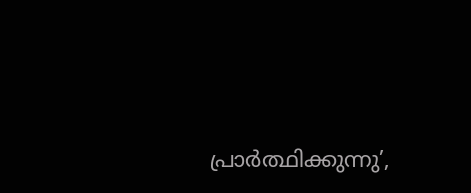പ്രാർത്ഥിക്കുന്നു’,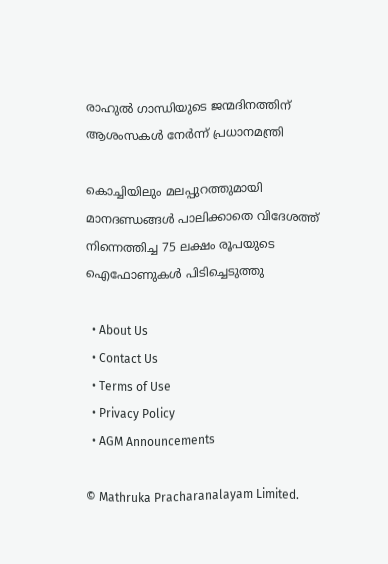രാഹുൽ ഗാന്ധിയുടെ ജന്മദിനത്തിന് ആശംസകൾ നേർന്ന് പ്രധാനമന്ത്രി

കൊച്ചിയിലും മലപ്പുറത്തുമായി മാനദണ്ഡങ്ങൾ പാലിക്കാതെ വിദേശത്ത് നിന്നെത്തിച്ച 75 ലക്ഷം രൂപയുടെ ഐഫോണുകൾ പിടിച്ചെടുത്തു

  • About Us
  • Contact Us
  • Terms of Use
  • Privacy Policy
  • AGM Announcements

© Mathruka Pracharanalayam Limited.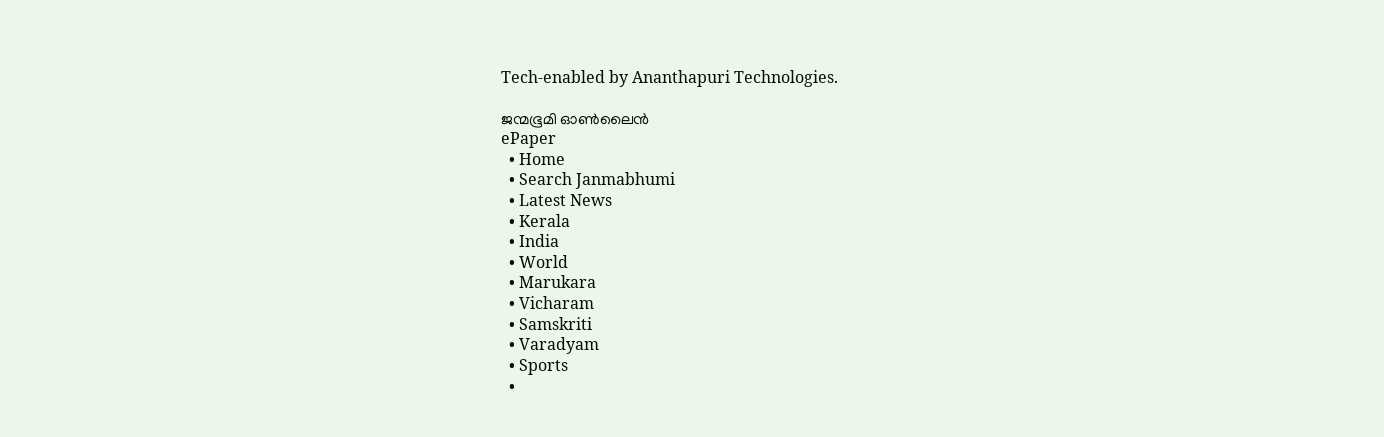Tech-enabled by Ananthapuri Technologies.

ജന്മഭൂമി ഓണ്‍ലൈന്‍
ePaper
  • Home
  • Search Janmabhumi
  • Latest News
  • Kerala
  • India
  • World
  • Marukara
  • Vicharam
  • Samskriti
  • Varadyam
  • Sports
  •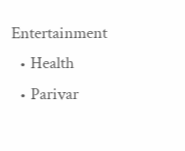Entertainment
  • Health
  • Parivar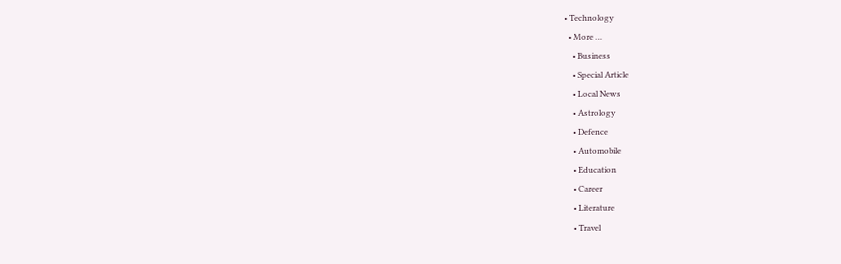• Technology
  • More …
    • Business
    • Special Article
    • Local News
    • Astrology
    • Defence
    • Automobile
    • Education
    • Career
    • Literature
    • Travel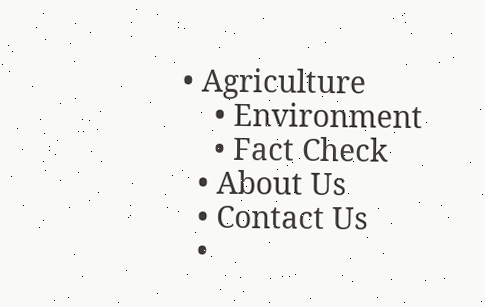• Agriculture
    • Environment
    • Fact Check
  • About Us
  • Contact Us
  •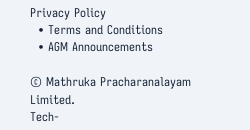Privacy Policy
  • Terms and Conditions
  • AGM Announcements

© Mathruka Pracharanalayam Limited.
Tech-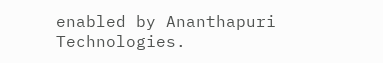enabled by Ananthapuri Technologies.